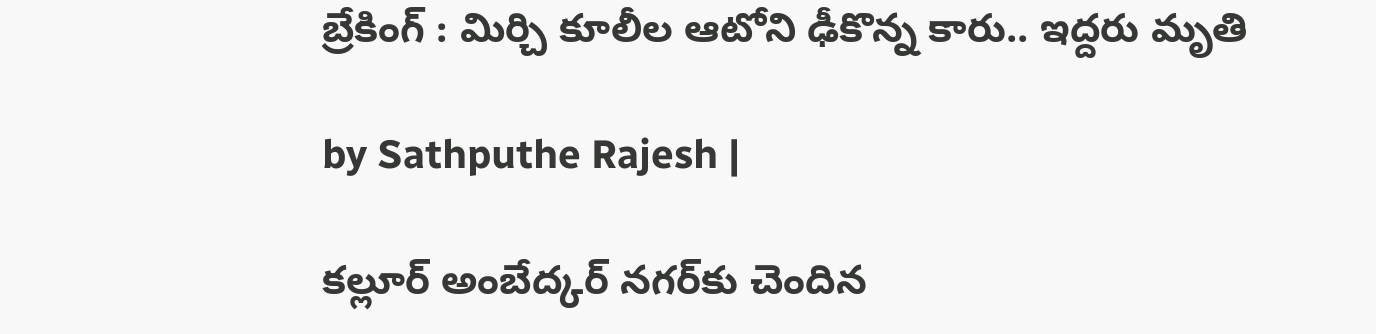బ్రేకింగ్ : మిర్చి కూలీల ఆటోని ఢీకొన్న కారు.. ఇద్దరు మృతి

by Sathputhe Rajesh |

కల్లూర్ అంబేద్కర్ నగర్‌కు చెందిన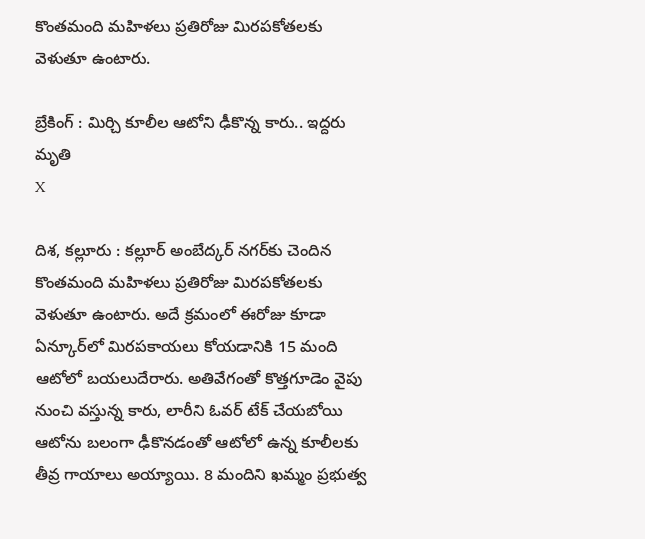కొంతమంది మహిళలు ప్రతిరోజు మిరపకోతలకు వెళుతూ ఉంటారు.

బ్రేకింగ్ : మిర్చి కూలీల ఆటోని ఢీకొన్న కారు.. ఇద్దరు మృతి
X

దిశ, కల్లూరు : కల్లూర్ అంబేద్కర్ నగర్‌కు చెందిన కొంతమంది మహిళలు ప్రతిరోజు మిరపకోతలకు వెళుతూ ఉంటారు. అదే క్రమంలో ఈరోజు కూడా ఏన్కూర్‌లో మిరపకాయలు కోయడానికి 15 మంది ఆటోలో బయలుదేరారు. అతివేగంతో కొత్తగూడెం వైపు నుంచి వస్తున్న కారు, లారీని ఓవర్ టేక్ చేయబోయి ఆటోను బలంగా ఢీకొనడంతో ఆటోలో ఉన్న కూలీలకు తీవ్ర గాయాలు అయ్యాయి. 8 మందిని ఖమ్మం ప్రభుత్వ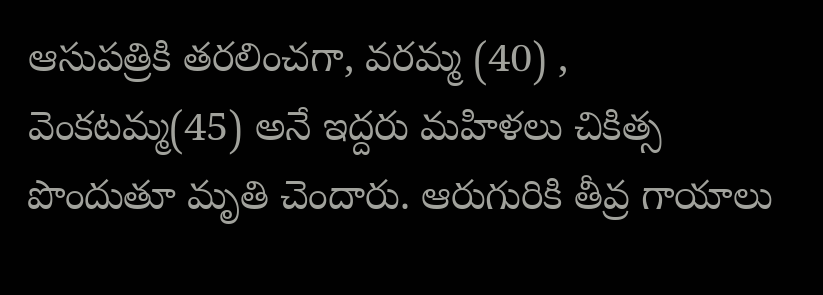ఆసుపత్రికి తరలించగా, వరమ్మ (40) , వెంకటమ్మ(45) అనే ఇద్దరు మహిళలు చికిత్స పొందుతూ మృతి చెందారు. ఆరుగురికి తీవ్ర గాయాలు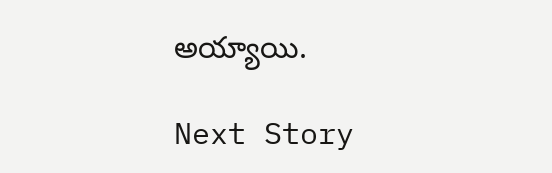అయ్యాయి.

Next Story